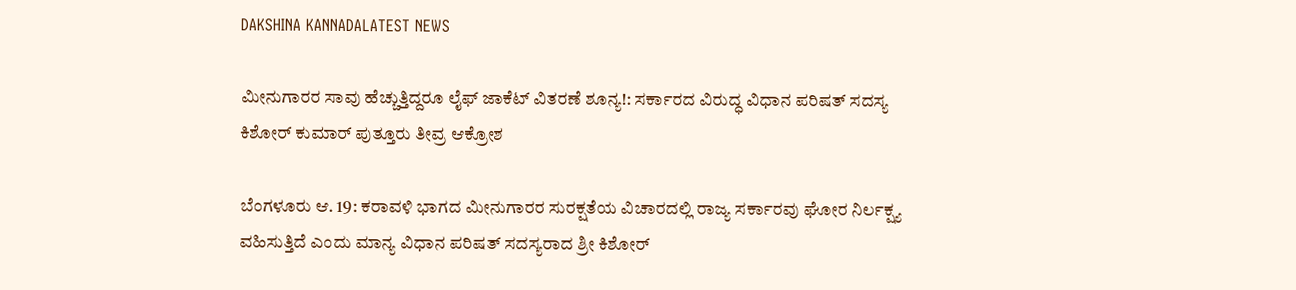DAKSHINA KANNADALATEST NEWS

ಮೀನುಗಾರರ ಸಾವು ಹೆಚ್ಚುತ್ತಿದ್ದರೂ ಲೈಫ್ ಜಾಕೆಟ್ ವಿತರಣೆ ಶೂನ್ಯ!: ಸರ್ಕಾರದ ವಿರುದ್ಧ ವಿಧಾನ ಪರಿಷತ್ ಸದಸ್ಯ ಕಿಶೋರ್ ಕುಮಾರ್ ಪುತ್ತೂರು ತೀವ್ರ ಆಕ್ರೋಶ

ಬೆಂಗಳೂರು ಆ. 19: ಕರಾವಳಿ ಭಾಗದ ಮೀನುಗಾರರ ಸುರಕ್ಷತೆಯ ವಿಚಾರದಲ್ಲಿ ರಾಜ್ಯ ಸರ್ಕಾರವು ಘೋರ ನಿರ್ಲಕ್ಷ್ಯ ವಹಿಸುತ್ತಿದೆ ಎಂದು ಮಾನ್ಯ ವಿಧಾನ ಪರಿಷತ್ ಸದಸ್ಯರಾದ ಶ್ರೀ ಕಿಶೋರ್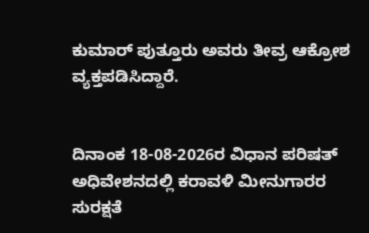ಕುಮಾರ್ ಪುತ್ತೂರು ಅವರು ತೀವ್ರ ಆಕ್ರೋಶ ವ್ಯಕ್ತಪಡಿಸಿದ್ದಾರೆ.


ದಿನಾಂಕ 18-08-2026ರ ವಿಧಾನ ಪರಿಷತ್ ಅಧಿವೇಶನದಲ್ಲಿ ಕರಾವಳಿ ಮೀನುಗಾರರ ಸುರಕ್ಷತೆ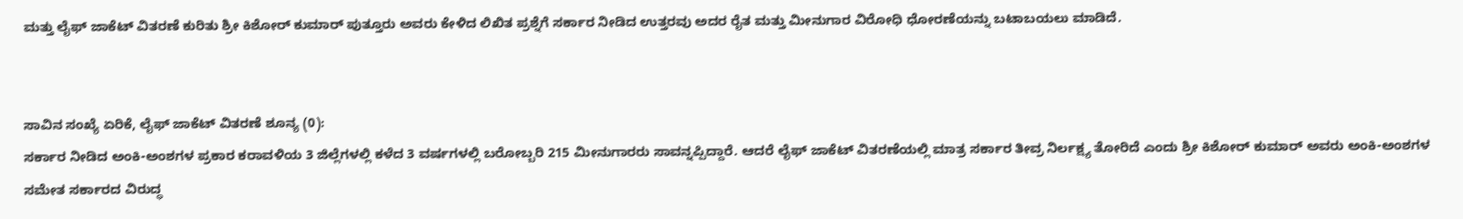ಮತ್ತು ಲೈಫ್ ಜಾಕೆಟ್ ವಿತರಣೆ ಕುರಿತು ಶ್ರೀ ಕಿಶೋರ್ ಕುಮಾರ್ ಪುತ್ತೂರು ಅವರು ಕೇಳಿದ ಲಿಖಿತ ಪ್ರಶ್ನೆಗೆ ಸರ್ಕಾರ ನೀಡಿದ ಉತ್ತರವು ಅದರ ರೈತ ಮತ್ತು ಮೀನುಗಾರ ವಿರೋಧಿ ಧೋರಣೆಯನ್ನು ಬಟಾಬಯಲು ಮಾಡಿದೆ.


ಸಾವಿನ ಸಂಖ್ಯೆ ಏರಿಕೆ, ಲೈಫ್ ಜಾಕೆಟ್ ವಿತರಣೆ ಶೂನ್ಯ (0):
ಸರ್ಕಾರ ನೀಡಿದ ಅಂಕಿ-ಅಂಶಗಳ ಪ್ರಕಾರ ಕರಾವಳಿಯ 3 ಜಿಲ್ಲೆಗಳಲ್ಲಿ ಕಳೆದ 3 ವರ್ಷಗಳಲ್ಲಿ ಬರೋಬ್ಬರಿ 215 ಮೀನುಗಾರರು ಸಾವನ್ನಪ್ಪಿದ್ದಾರೆ. ಆದರೆ ಲೈಫ್ ಜಾಕೆಟ್ ವಿತರಣೆಯಲ್ಲಿ ಮಾತ್ರ ಸರ್ಕಾರ ತೀವ್ರ ನಿರ್ಲಕ್ಷ್ಯ ತೋರಿದೆ ಎಂದು ಶ್ರೀ ಕಿಶೋರ್ ಕುಮಾರ್ ಅವರು ಅಂಕಿ-ಅಂಶಗಳ ಸಮೇತ ಸರ್ಕಾರದ ವಿರುದ್ಧ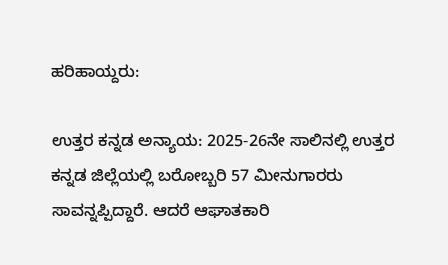ಹರಿಹಾಯ್ದರು:

ಉತ್ತರ ಕನ್ನಡ ಅನ್ಯಾಯ: 2025-26ನೇ ಸಾಲಿನಲ್ಲಿ ಉತ್ತರ ಕನ್ನಡ ಜಿಲ್ಲೆಯಲ್ಲಿ ಬರೋಬ್ಬರಿ 57 ಮೀನುಗಾರರು ಸಾವನ್ನಪ್ಪಿದ್ದಾರೆ. ಆದರೆ ಆಘಾತಕಾರಿ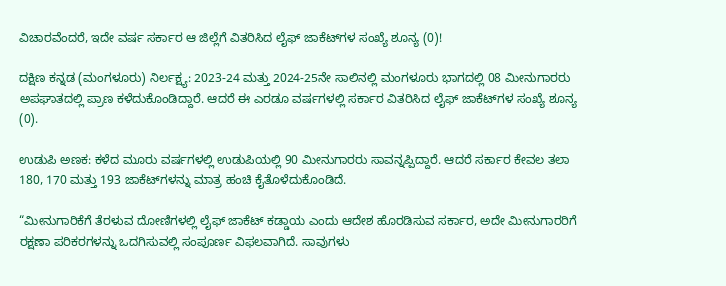ವಿಚಾರವೆಂದರೆ, ಇದೇ ವರ್ಷ ಸರ್ಕಾರ ಆ ಜಿಲ್ಲೆಗೆ ವಿತರಿಸಿದ ಲೈಫ್ ಜಾಕೆಟ್‌ಗಳ ಸಂಖ್ಯೆ ಶೂನ್ಯ (0)!

ದಕ್ಷಿಣ ಕನ್ನಡ (ಮಂಗಳೂರು) ನಿರ್ಲಕ್ಷ್ಯ: 2023-24 ಮತ್ತು 2024-25ನೇ ಸಾಲಿನಲ್ಲಿ ಮಂಗಳೂರು ಭಾಗದಲ್ಲಿ 08 ಮೀನುಗಾರರು ಅಪಘಾತದಲ್ಲಿ ಪ್ರಾಣ ಕಳೆದುಕೊಂಡಿದ್ದಾರೆ. ಆದರೆ ಈ ಎರಡೂ ವರ್ಷಗಳಲ್ಲಿ ಸರ್ಕಾರ ವಿತರಿಸಿದ ಲೈಫ್ ಜಾಕೆಟ್‌ಗಳ ಸಂಖ್ಯೆ ಶೂನ್ಯ (0).

ಉಡುಪಿ ಅಣಕ: ಕಳೆದ ಮೂರು ವರ್ಷಗಳಲ್ಲಿ ಉಡುಪಿಯಲ್ಲಿ 90 ಮೀನುಗಾರರು ಸಾವನ್ನಪ್ಪಿದ್ದಾರೆ. ಆದರೆ ಸರ್ಕಾರ ಕೇವಲ ತಲಾ 180, 170 ಮತ್ತು 193 ಜಾಕೆಟ್‌ಗಳನ್ನು ಮಾತ್ರ ಹಂಚಿ ಕೈತೊಳೆದುಕೊಂಡಿದೆ.

“ಮೀನುಗಾರಿಕೆಗೆ ತೆರಳುವ ದೋಣಿಗಳಲ್ಲಿ ಲೈಫ್ ಜಾಕೆಟ್ ಕಡ್ಡಾಯ ಎಂದು ಆದೇಶ ಹೊರಡಿಸುವ ಸರ್ಕಾರ, ಅದೇ ಮೀನುಗಾರರಿಗೆ ರಕ್ಷಣಾ ಪರಿಕರಗಳನ್ನು ಒದಗಿಸುವಲ್ಲಿ ಸಂಪೂರ್ಣ ವಿಫಲವಾಗಿದೆ. ಸಾವುಗಳು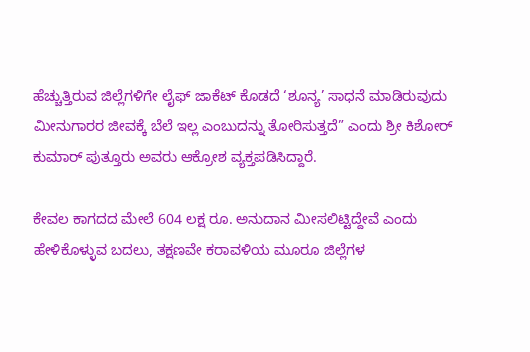ಹೆಚ್ಚುತ್ತಿರುವ ಜಿಲ್ಲೆಗಳಿಗೇ ಲೈಫ್ ಜಾಕೆಟ್ ಕೊಡದೆ ‘ಶೂನ್ಯ’ ಸಾಧನೆ ಮಾಡಿರುವುದು ಮೀನುಗಾರರ ಜೀವಕ್ಕೆ ಬೆಲೆ ಇಲ್ಲ ಎಂಬುದನ್ನು ತೋರಿಸುತ್ತದೆ” ಎಂದು ಶ್ರೀ ಕಿಶೋರ್ ಕುಮಾರ್ ಪುತ್ತೂರು ಅವರು ಆಕ್ರೋಶ ವ್ಯಕ್ತಪಡಿಸಿದ್ದಾರೆ.

ಕೇವಲ ಕಾಗದದ ಮೇಲೆ 604 ಲಕ್ಷ ರೂ. ಅನುದಾನ ಮೀಸಲಿಟ್ಟಿದ್ದೇವೆ ಎಂದು ಹೇಳಿಕೊಳ್ಳುವ ಬದಲು, ತಕ್ಷಣವೇ ಕರಾವಳಿಯ ಮೂರೂ ಜಿಲ್ಲೆಗಳ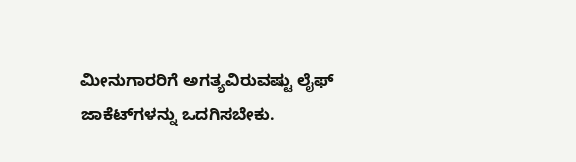ಮೀನುಗಾರರಿಗೆ ಅಗತ್ಯವಿರುವಷ್ಟು ಲೈಫ್ ಜಾಕೆಟ್‌ಗಳನ್ನು ಒದಗಿಸಬೇಕು.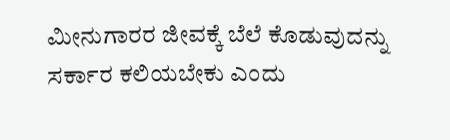ಮೀನುಗಾರರ ಜೀವಕ್ಕೆ ಬೆಲೆ ಕೊಡುವುದನ್ನು ಸರ್ಕಾರ ಕಲಿಯಬೇಕು ಎಂದು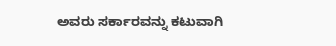ಅವರು ಸರ್ಕಾರವನ್ನು ಕಟುವಾಗಿ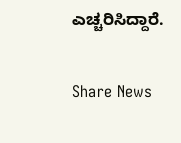ಎಚ್ಚರಿಸಿದ್ದಾರೆ.

Share News